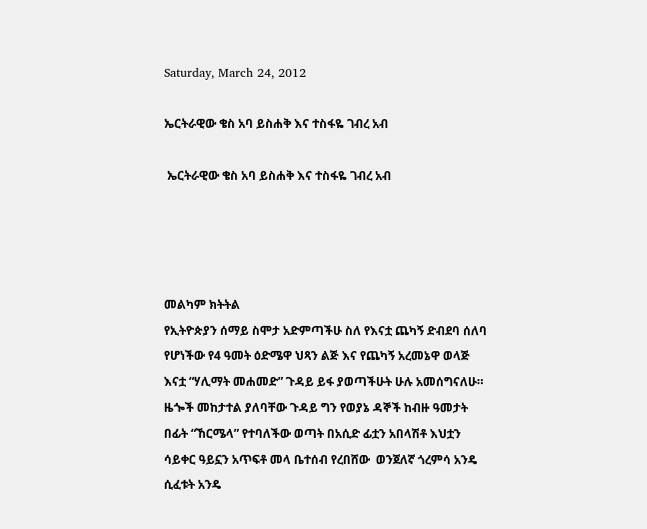Saturday, March 24, 2012

ኤርትራዊው ቄስ አባ ይስሐቅ እና ተስፋዬ ገብረ አብ

 ኤርትራዊው ቄስ አባ ይስሐቅ እና ተስፋዬ ገብረ አብ




መልካም ክትትል
የኢትዮጵያን ሰማይ ስሞታ አድምጣችሁ ስለ የእናቷ ጨካኝ ድብደባ ሰለባ የሆነችው የ4 ዓመት ዕድሜዋ ህጻን ልጅ እና የጨካኝ አረመኔዋ ወላጅ  እናቷ “ሃሊማት መሐመድ” ጉዳይ ይፋ ያወጣችሁት ሁሉ አመሰግናለሁ። ዜጐች መከታተል ያለባቸው ጉዳይ ግን የወያኔ ዳኞች ከብዙ ዓመታት በፊት “ኸርሜላ” የተባለችው ወጣት በአሲድ ፊቷን አበላሽቶ እህቷን ሳይቀር ዓይኗን አጥፍቶ መላ ቤተሰብ የረበሸው  ወንጀለኛ ጎረምሳ አንዴ ሲፈቱት አንዴ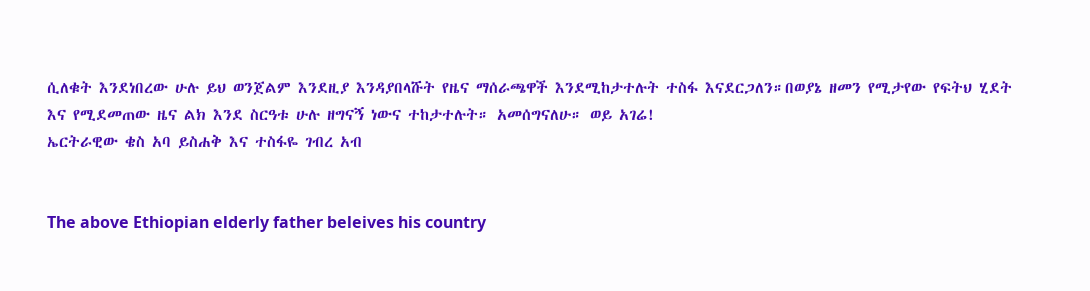ሲለቁት እንደነበረው ሁሉ ይህ ወንጀልም እንደዚያ እንዳያበላሹት የዜና ማሰራጫዋች እንደሚከታተሉት ተስፋ እናደርጋለን።በወያኔ ዘመን የሚታየው የፍትህ ሂደት እና የሚደመጠው ዜና ልክ እንደ ስርዓቱ ሁሉ ዘግናኝ ነውና ተከታተሉት። አመሰግናለሁ። ወይ አገሬ!
ኤርትራዊው ቄስ አባ ይስሐቅ እና ተስፋዬ ገብረ አብ


The above Ethiopian elderly father beleives his country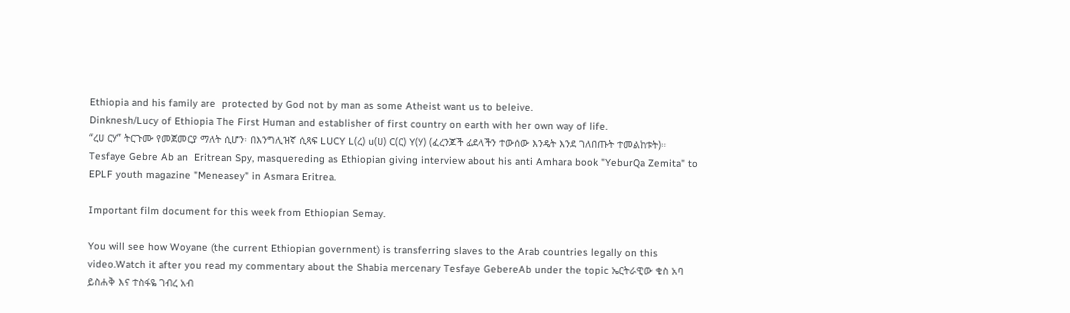Ethiopia and his family are  protected by God not by man as some Atheist want us to beleive.
Dinknesh/Lucy of Ethiopia The First Human and establisher of first country on earth with her own way of life.
“ረሀ ርሃ” ትርጉሙ የመጀመርያ ማለት ሲሆን፡ በእንግሊዝኛ ሲጻፍ LUCY L(ረ) u(ሀ) C(ር) Y(ሃ) (ፈረንጆች ፊደላችን ተውሰው እንዴት እንደ ገለበጡት ተመልከቱት)።
Tesfaye Gebre Ab an  Eritrean Spy, masquereding as Ethiopian giving interview about his anti Amhara book "YeburQa Zemita" to EPLF youth magazine "Meneasey" in Asmara Eritrea.

Important film document for this week from Ethiopian Semay.

You will see how Woyane (the current Ethiopian government) is transferring slaves to the Arab countries legally on this video.Watch it after you read my commentary about the Shabia mercenary Tesfaye GebereAb under the topic ኤርትራዊው ቄስ አባ ይስሐቅ እና ተስፋዬ ገብረ አብ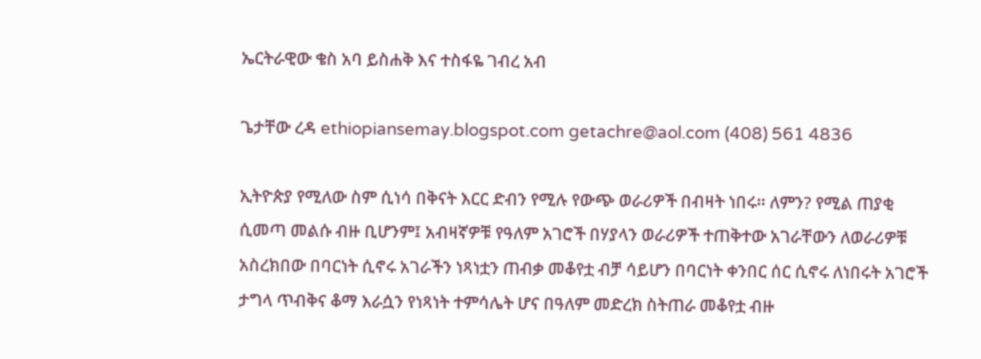ኤርትራዊው ቄስ አባ ይስሐቅ እና ተስፋዬ ገብረ አብ

ጌታቸው ረዳ ethiopiansemay.blogspot.com getachre@aol.com (408) 561 4836

ኢትዮጵያ የሚለው ስም ሲነሳ በቅናት እርር ድብን የሚሉ የውጭ ወራሪዎች በብዛት ነበሩ። ለምን? የሚል ጠያቂ ሲመጣ መልሱ ብዙ ቢሆንም፤ አብዛኛዎቹ የዓለም አገሮች በሃያላን ወራሪዎች ተጠቅተው አገራቸውን ለወራሪዎቹ አስረክበው በባርነት ሲኖሩ አገራችን ነጻነቷን ጠብቃ መቆየቷ ብቻ ሳይሆን በባርነት ቀንበር ሰር ሲኖሩ ለነበሩት አገሮች ታግላ ጥብቅና ቆማ እራሷን የነጻነት ተምሳሌት ሆና በዓለም መድረክ ስትጠራ መቆየቷ ብዙ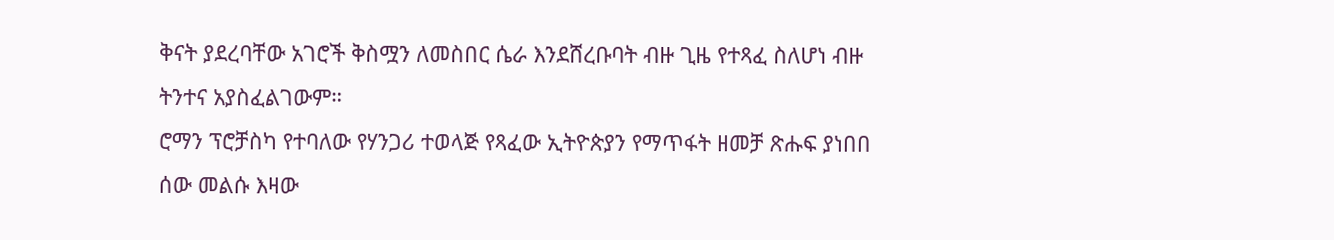ቅናት ያደረባቸው አገሮች ቅስሟን ለመስበር ሴራ እንደሸረቡባት ብዙ ጊዜ የተጻፈ ስለሆነ ብዙ ትንተና አያስፈልገውም።
ሮማን ፕሮቻስካ የተባለው የሃንጋሪ ተወላጅ የጻፈው ኢትዮጵያን የማጥፋት ዘመቻ ጽሑፍ ያነበበ ሰው መልሱ እዛው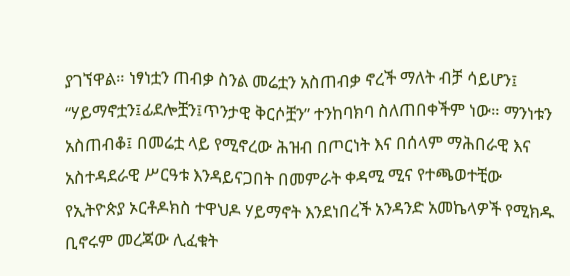ያገኘዋል። ነፃነቷን ጠብቃ ስንል መሬቷን አስጠብቃ ኖረች ማለት ብቻ ሳይሆን፤ “ሃይማኖቷን፤ፊደሎቿን፤ጥንታዊ ቅርሶቿን” ተንከባክባ ስለጠበቀችም ነው። ማንነቱን አስጠብቆ፤ በመሬቷ ላይ የሚኖረው ሕዝብ በጦርነት እና በሰላም ማሕበራዊ እና አስተዳደራዊ ሥርዓቱ እንዳይናጋበት በመምራት ቀዳሚ ሚና የተጫወተቺው የኢትዮጵያ ኦርቶዶክስ ተዋህዶ ሃይማኖት እንደነበረች አንዳንድ አመኬላዎች የሚክዱ ቢኖሩም መረጃው ሊፈቁት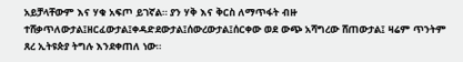አይቻላቸውም እና ሃቁ አፍጦ ይገኛል። ያን ሃቅ እና ቅርስ ለማጥፋት ብዙ ተሸቃጥለውታል፤ዘርፈውታል፤ቀዳድደውታል፤ሰውረውታል፤ሰርቀው ወደ ውጭ አሻግረው ሸጠውታል፤ ዛሬም ጥንትም ጸረ ኢትዩጵያ ትግሉ እንደቀጠለ ነው።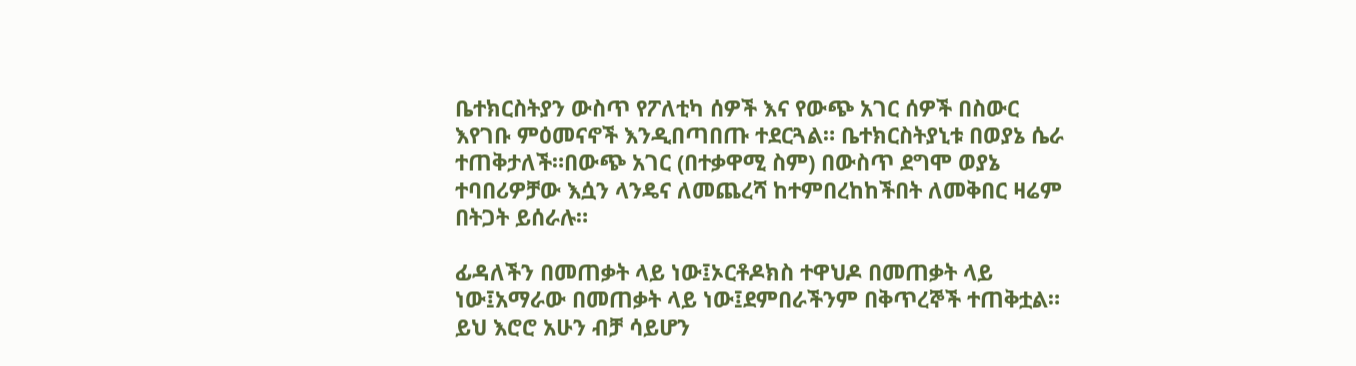ቤተክርስትያን ውስጥ የፖለቲካ ሰዎች እና የውጭ አገር ሰዎች በስውር እየገቡ ምዕመናኖች እንዲበጣበጡ ተደርጓል። ቤተክርስትያኒቱ በወያኔ ሴራ ተጠቅታለች።በውጭ አገር (በተቃዋሚ ስም) በውስጥ ደግሞ ወያኔ ተባበሪዎቻው እሷን ላንዴና ለመጨረሻ ከተምበረከከችበት ለመቅበር ዛሬም በትጋት ይሰራሉ።

ፊዳለችን በመጠቃት ላይ ነው፤ኦርቶዶክስ ተዋህዶ በመጠቃት ላይ ነው፤አማራው በመጠቃት ላይ ነው፤ደምበራችንም በቅጥረኞች ተጠቅቷል። ይህ እሮሮ አሁን ብቻ ሳይሆን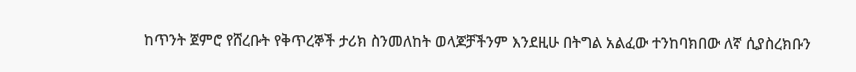ከጥንት ጀምሮ የሸረቡት የቅጥረኞች ታሪክ ስንመለከት ወላጆቻችንም እንደዚሁ በትግል አልፈው ተንከባክበው ለኛ ሲያስረክቡን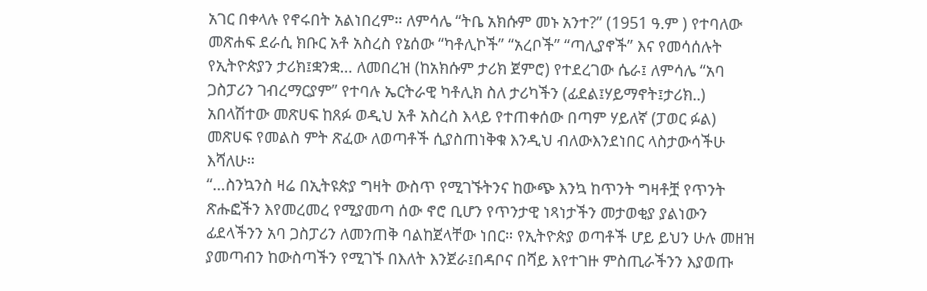አገር በቀላሉ የኖሩበት አልነበረም። ለምሳሌ “ትቤ አክሱም መኑ አንተ?” (1951 ዓ.ም ) የተባለው መጽሐፍ ደራሲ ክቡር አቶ አስረስ የኔሰው “ካቶሊኮች” “አረቦች” “ጣሊያኖች” እና የመሳሰሉት የኢትዮጵያን ታሪክ፤ቋንቋ… ለመበረዝ (ከአክሱም ታሪክ ጀምሮ) የተደረገው ሴራ፤ ለምሳሌ “አባ ጋስፓሪን ገብረማርያም” የተባሉ ኤርትራዊ ካቶሊክ ስለ ታሪካችን (ፊደል፤ሃይማኖት፤ታሪክ..) አበላሽተው መጽሀፍ ከጸፉ ወዲህ አቶ አስረስ እላይ የተጠቀሰው በጣም ሃይለኛ (ፓወር ፉል) መጽሀፍ የመልስ ምት ጽፈው ለወጣቶች ሲያስጠነቅቁ እንዲህ ብለውእንደነበር ላስታውሳችሁ እሻለሁ።
“…ስንኳንስ ዛሬ በኢትዩጵያ ግዛት ውስጥ የሚገኙትንና ከውጭ እንኳ ከጥንት ግዛቶቿ የጥንት ጽሑፎችን እየመረመረ የሚያመጣ ሰው ኖሮ ቢሆን የጥንታዊ ነጻነታችን መታወቂያ ያልነውን ፊደላችንን አባ ጋስፓሪን ለመንጠቅ ባልከጀላቸው ነበር። የኢትዮጵያ ወጣቶች ሆይ ይህን ሁሉ መዘዝ ያመጣብን ከውስጣችን የሚገኙ በእለት እንጀራ፤በዳቦና በሻይ እየተገዙ ምስጢራችንን እያወጡ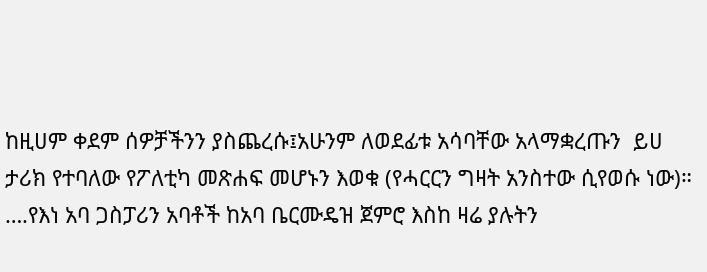ከዚሀም ቀደም ሰዎቻችንን ያስጨረሱ፤አሁንም ለወደፊቱ አሳባቸው አላማቋረጡን  ይሀ ታሪክ የተባለው የፖለቲካ መጽሐፍ መሆኑን እወቁ (የሓርርን ግዛት አንስተው ሲየወሱ ነው)። ….የእነ አባ ጋስፓሪን አባቶች ከአባ ቤርሙዴዝ ጀምሮ እስከ ዛሬ ያሉትን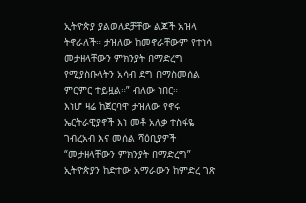ኢትዮጵያ ያልወለደቻቸው ልጆች አዝላ ትኖራለች። ታዝለው ከመኖራቸውም የተነሳ መታዘላቸውን ምክንያት በማድረግ የሚያስቡላትን አሳብ ደግ በማስመሰል ምርምር ተይዟል።” ብለው ነበር።
እነሆ ዛሬ ከጀርባዋ ታዝለው የኖሩ ኤርትራዊያኖች እነ መቶ አለቃ ተስፋዬ ገብረአብ እና መሰል ሻዕቢያዎች “መታዘላቸውን ምክንያት በማድረግ” ኢትዮጵያን ከድተው አማራውን ከምድረ ገጽ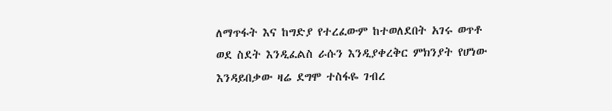ለማጥፋት እና ከግድያ የተረፈውም ከተወለደበት አገሩ ወጥቶ ወደ ስደት እንዲፈልስ ራሱን እንዲያቀረቅር ምክንያት የሆነው እንዳይበቃው ዛሬ ደግሞ ተስፋዬ ገብረ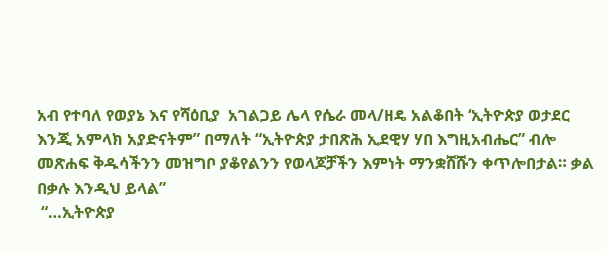አብ የተባለ የወያኔ እና የሻዕቢያ  አገልጋይ ሌላ የሴራ መላ/ዘዴ አልቆበት ‘ኢትዮጵያ ወታደር እንጂ አምላክ አያድናትም” በማለት “ኢትዮጵያ ታበጽሕ ኢደዊሃ ሃበ እግዚአብሔር” ብሎ መጽሐፍ ቅዱሳችንን መዝግቦ ያቆየልንን የወላጆቻችን እምነት ማንቋሸሹን ቀጥሎበታል። ቃል በቃሉ እንዲህ ይላል”
 “…ኢትዮጵያ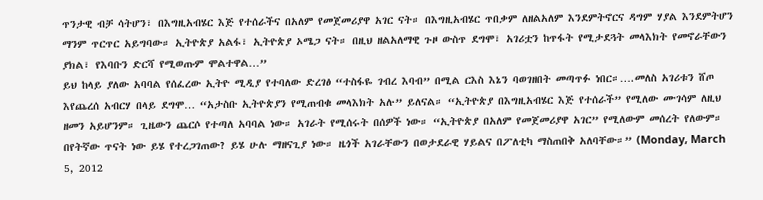ጥንታዊ ብቻ ሳትሆን፣ በእግዚአብሄር እጅ የተሰራችና በአለም የመጀመሪያዋ አገር ናት። በእግዚአብሄር ጥበቃም ለዘልአለም እንደምትኖርና ዳግም ሃያል እንደምትሆን ማንም ጥርጥር አይግባው። ኢትዮጵያ አልፋ፣ ኢትዮጵያ ኦሜጋ ናት። በዚህ ዘልአለማዊ ጉዞ ውስጥ ደግሞ፣ አገሪቷን ከጥፋት የሚታደጓት መላእክት የመኖራቸውን ያክል፣ የእባቡን ድርሻ የሚወጡም ሞልተዋል…”
ይህ ከላይ ያለው አባባል የሰፈረው ኢትዮ ሚዲያ የተባለው ድረገፅ “ተስፋዬ ገብረ እባብ” በሚል ርእስ እኔን ባወገዘበት መጣጥፉ ነበር።….መለስ አገሪቱን ሸጦ እየጨረሰ አብርሃ በላይ ደግሞ… “አታስቡ ኢትዮጵያን የሚጠብቁ መላእክት አሉ” ይለናል። “ኢትዮጵያ በእግዚአብሄር እጅ የተሰራች” የሚለው ሙገሳም ለዚህ ዘመን አይሆንም። ጊዜውን ጨርሶ የተጣለ አባባል ነው። አገራት የሚሰሩት በሰዎች ነው። “ኢትዮጵያ በአለም የመጀመሪያዋ አገር” የሚለውም መሰረት የለውም። በየትኛው ጥናት ነው ይሄ የተረጋገጠው? ይሄ ሁሉ ማዘናጊያ ነው። ዜጎች አገራቸውን በወታደራዊ ሃይልና በፖለቲካ ማስጠበቅ አለባቸው።” (Monday, March 5, 2012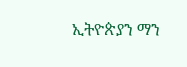ኢትዮጵያን ማን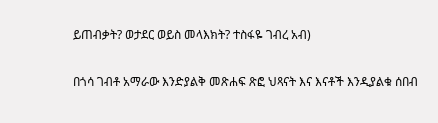ይጠብቃት? ወታደር ወይስ መላእክት? ተስፋዬ ገብረ አብ)

በጎሳ ገብቶ አማራው እንድያልቅ መጽሐፍ ጽፎ ህጻናት እና እናቶች እንዲያልቁ ሰበብ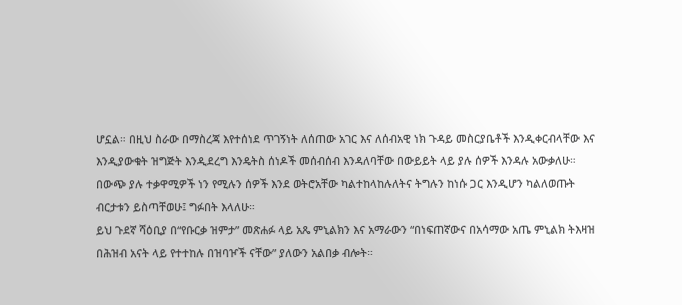ሆኗል። በዚህ ስራው በማስረጃ እየተሰነደ ጥገኝነት ለሰጠው አገር እና ለሰብአዊ ነክ ጉዳይ መስርያቤቶች እንዲቀርብላቸው እና እንዲያውቁት ዝግጅት እንዲደረግ እንዴትስ ሰነዶች መሰብሰብ እንዳለባቸው በውይይት ላይ ያሉ ሰዎች እንዳሉ አውቃለሁ። በውጭ ያሉ ተቃዋሚዎች ነን የሚሉን ሰዎች እንደ ወትሮአቸው ካልተከላከሉለትና ትግሉን ከነሱ ጋር እንዲሆን ካልለወጡት ብርታቱን ይስጣቸወሁ፤ ግፉበት እላለሁ።
ይህ ጉደኛ ሻዕቢያ በ“የቡርቃ ዝምታ” መጽሐፉ ላይ አጼ ምኒልክን እና አማራውን “በነፍጠኛውና በአሳማው አጤ ምኒልክ ትእዛዝ በሕዝብ አናት ላይ የተተከሉ በዝባዦች ናቸው” ያለውን አልበቃ ብሎት።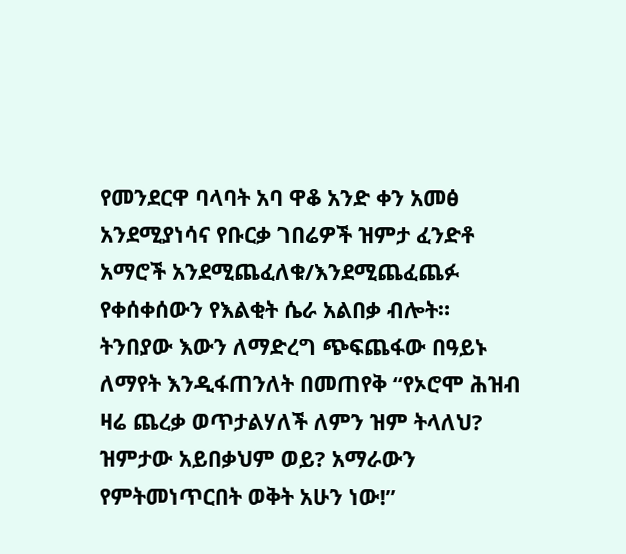የመንደርዋ ባላባት አባ ዋቆ አንድ ቀን አመፅ አንደሚያነሳና የቡርቃ ገበሬዎች ዝምታ ፈንድቶ አማሮች አንደሚጨፈለቁ/እንደሚጨፈጨፉ የቀሰቀሰውን የእልቂት ሴራ አልበቃ ብሎት። ትንበያው እውን ለማድረግ ጭፍጨፋው በዓይኑ ለማየት እንዲፋጠንለት በመጠየቅ “የኦሮሞ ሕዝብ ዛሬ ጨረቃ ወጥታልሃለች ለምን ዝም ትላለህ? ዝምታው አይበቃህም ወይ? አማራውን የምትመነጥርበት ወቅት አሁን ነው!”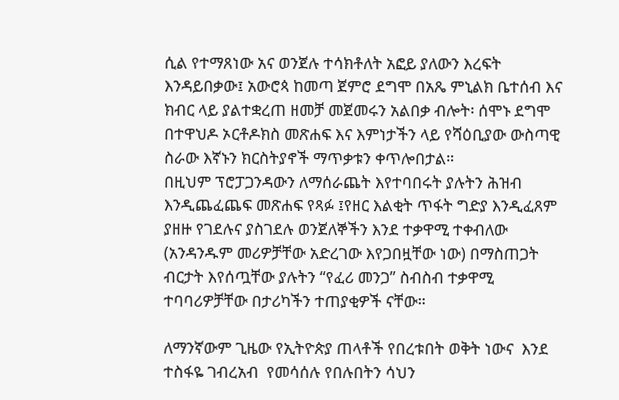ሲል የተማጸነው አና ወንጀሉ ተሳክቶለት አፎይ ያለውን እረፍት እንዳይበቃው፤ አውሮጳ ከመጣ ጀምሮ ደግሞ በአጼ ምኒልክ ቤተሰብ እና ክብር ላይ ያልተቋረጠ ዘመቻ መጀመሩን አልበቃ ብሎት፡ ሰሞኑ ደግሞ በተዋህዶ ኦርቶዶክስ መጽሐፍ እና እምነታችን ላይ የሻዕቢያው ውስጣዊ ስራው እኛኑን ክርስትያኖች ማጥቃቱን ቀጥሎበታል።
በዚህም ፕሮፓጋንዳውን ለማሰራጨት እየተባበሩት ያሉትን ሕዝብ እንዲጨፈጨፍ መጽሐፍ የጻፉ ፤የዘር እልቂት ጥፋት ግድያ እንዲፈጸም ያዘዙ የገደሉና ያስገደሉ ወንጀለኞችን እንደ ተቃዋሚ ተቀብለው (አንዳንዱም መሪዎቻቸው አድረገው እየጋበዟቸው ነው) በማስጠጋት ብርታት እየሰጧቸው ያሉትን “የፈሪ መንጋ” ስብስብ ተቃዋሚ ተባባሪዎቻቸው በታሪካችን ተጠያቂዎች ናቸው።

ለማንኛውም ጊዜው የኢትዮጵያ ጠላቶች የበረቱበት ወቅት ነውና  እንደ ተስፋዬ ገብረአብ  የመሳሰሉ የበሉበትን ሳህን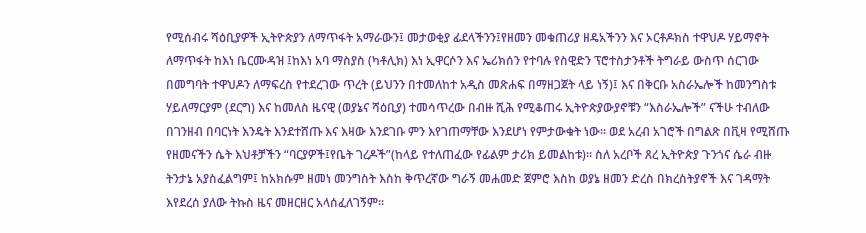የሚሰብሩ ሻዕቢያዎች ኢትዮጵያን ለማጥፋት አማራውን፤ መታወቂያ ፊደላችንን፤የዘመን መቁጠሪያ ዘዴአችንን እና ኦርቶዶክስ ተዋህዶ ሃይማኖት ለማጥፋት ከእነ ቤርሙዳዝ ፤ከእነ አባ ማስያስ (ካቶሊክ) እነ ኢዋርሶን እና ኤሪክሰን የተባሉ የስዊድን ፕሮተስታንቶች ትግራይ ውስጥ ሰርገው በመግባት ተዋህዶን ለማፍረስ የተደረገው ጥረት (ይህንን በተመለከተ አዲስ መጽሐፍ በማዘጋጀት ላይ ነኝ)፤ እና በቅርቡ አስራኤሎች ከመንግስቱ ሃይለማርያም (ደርግ) እና ከመለስ ዜናዊ (ወያኔና ሻዕቢያ) ተመሳጥረው በብዙ ሺሕ የሚቆጠሩ ኢትዮጵያውያኖቹን “እስራኤሎች” ናችሁ ተብለው በገንዘብ በባርነት እንዴት እንደተሸጡ እና እዛው እንደገቡ ምን እየገጠማቸው እንደሆነ የምታውቁት ነው። ወደ አረብ አገሮች በግልጽ በቪዛ የሚሸጡ የዘመናችን ሴት እህቶቻችን “ባርያዎች፤የቤት ገረዶች”(ከላይ የተለጠፈው የፊልም ታሪክ ይመልከቱ)። ስለ አረቦች ጸረ ኢትዮጵያ ጉንጎና ሴራ ብዙ ትንታኔ አያስፈልግም፤ ከአክሱም ዘመነ መንግስት እስከ ቅጥረኛው ግራኝ መሐመድ ጀምሮ እስከ ወያኔ ዘመን ድረስ በክረስትያኖች እና ገዳማት እየደረሰ ያለው ትኩስ ዜና መዘርዘር አላሰፈለገኝም።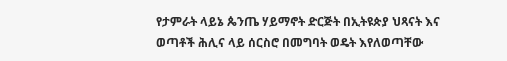የታምራት ላይኔ ጴንጤ ሃይማኖት ድርጅት በኢትዩጵያ ህጻናት እና ወጣቶች ሕሊና ላይ ሰርስሮ በመግባት ወዴት እየለወጣቸው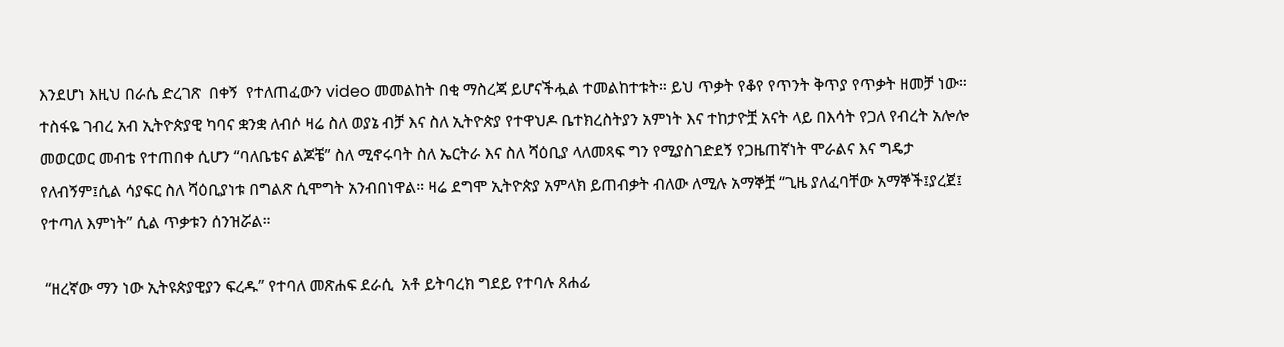እንደሆነ እዚህ በራሴ ድረገጽ  በቀኝ  የተለጠፈውን video መመልከት በቂ ማስረጃ ይሆናችሗል ተመልከተቱት። ይህ ጥቃት የቆየ የጥንት ቅጥያ የጥቃት ዘመቻ ነው።
ተስፋዬ ገብረ አብ ኢትዮጵያዊ ካባና ቋንቋ ለብሶ ዛሬ ስለ ወያኔ ብቻ እና ስለ ኢትዮጵያ የተዋህዶ ቤተክረስትያን አምነት እና ተከታዮቿ አናት ላይ በእሳት የጋለ የብረት አሎሎ መወርወር መብቴ የተጠበቀ ሲሆን “ባለቤቴና ልጆቼ” ስለ ሚኖሩባት ስለ ኤርትራ እና ስለ ሻዕቢያ ላለመጻፍ ግን የሚያስገድደኝ የጋዜጠኛነት ሞራልና እና ግዴታ የለብኝም፤ሲል ሳያፍር ስለ ሻዕቢያነቱ በግልጽ ሲሞግት አንብበነዋል። ዛሬ ደግሞ ኢትዮጵያ አምላክ ይጠብቃት ብለው ለሚሉ አማኞቿ “ጊዜ ያለፈባቸው አማኞች፤ያረጀ፤ የተጣለ እምነት” ሲል ጥቃቱን ሰንዝሯል።

 “ዘረኛው ማን ነው ኢትዩጵያዊያን ፍረዱ” የተባለ መጽሐፍ ደራሲ  አቶ ይትባረክ ግደይ የተባሉ ጸሐፊ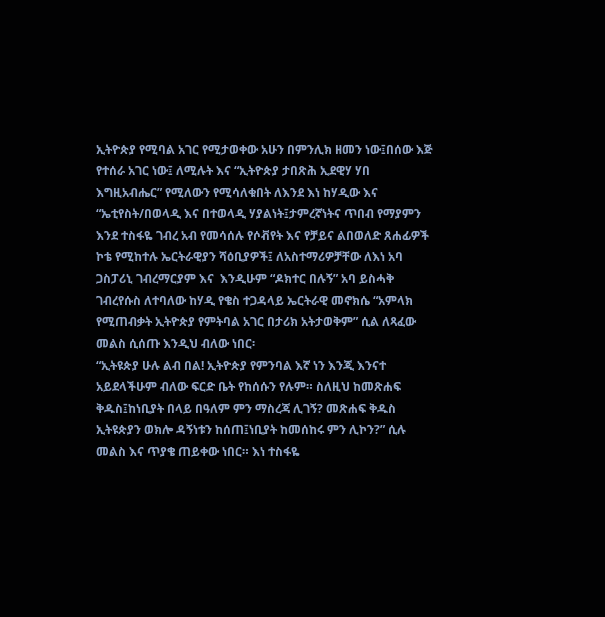ኢትዮጵያ የሚባል አገር የሚታወቀው አሁን በምንሊክ ዘመን ነው፤በሰው እጅ የተሰራ አገር ነው፤ ለሚሉት እና “ኢትዮጵያ ታበጽሕ ኢደዊሃ ሃበ እግዚአብሔር” የሚለውን የሚሳለቁበት ለእንደ እነ ከሃዲው እና “ኤቲየስት/በወላዲ እና በተወላዲ ሃያልነት፤ታምረኛነትና ጥበብ የማያምን እንደ ተስፋዬ ገብረ አብ የመሳሰሉ የሶቭየት እና የቻይና ልበወለድ ጸሐፊዎች ኮቴ የሚከተሉ ኤርትራዊያን ሻዕቢያዎች፤ ለአስተማሪዎቻቸው ለእነ አባ ጋስፓሪኒ ገብረማርያም እና  እንዲሁም “ዶክተር በሉኝ” አባ ይስሓቅ ገብረየሱስ ለተባለው ከሃዲ የቄስ ተጋዳላይ ኤርትራዊ መኖክሴ “አምላክ የሚጠብቃት ኢትዮጵያ የምትባል አገር በታሪክ አትታወቅም” ሲል ለጻፈው መልስ ሲሰጡ እንዲህ ብለው ነበር፡
“ኢትዩጵያ ሁሉ ልብ በል! ኢትዮጵያ የምንባል እኛ ነን እንጂ እንናተ አይደላችሁም ብለው ፍርድ ቤት የከሰሱን የሉም። ስለዚህ ከመጽሐፍ ቅዱስ፤ከነቢያት በላይ በዓለም ምን ማስረጃ ሊገኝ? መጽሐፍ ቅዱስ ኢትዩጵያን ወክሎ ዳኝነቱን ከሰጠ፤ነቢያት ከመሰከሩ ምን ሊኮን?” ሲሉ መልስ እና ጥያቄ ጠይቀው ነበር። እነ ተስፋዬ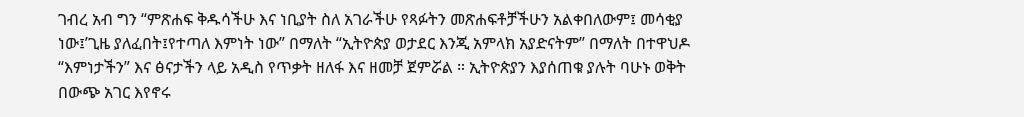ገብረ አብ ግን “ምጽሐፍ ቅዱሳችሁ እና ነቢያት ስለ አገራችሁ የጻፉትን መጽሐፍቶቻችሁን አልቀበለውም፤ መሳቂያ ነው፤’ጊዜ ያለፈበት፤የተጣለ እምነት ነው” በማለት “ኢትዮጵያ ወታደር እንጂ አምላክ አያድናትም” በማለት በተዋህዶ “እምነታችን” እና ፅናታችን ላይ አዲስ የጥቃት ዘለፋ እና ዘመቻ ጀምሯል ። ኢትዮጵያን እያሰጠቁ ያሉት ባሁኑ ወቅት በውጭ አገር እየኖሩ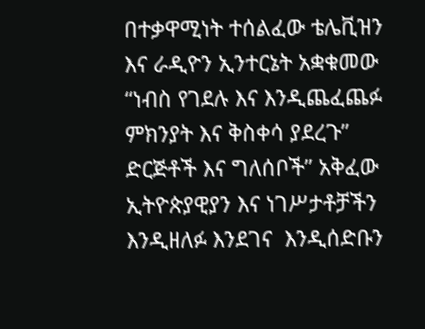በተቃዋሚነት ተሰልፈው ቴሌቪዝን እና ራዲዮን ኢንተርኔት አቋቁመው “ነብስ የገደሉ እና እንዲጨፈጨፉ ምክንያት እና ቅስቀሳ ያደረጉ” ድርጅቶች እና ግለሰቦች” አቅፈው ኢትዮጵያዊያን እና ነገሥታቶቻችን እንዲዘለፉ እንደገና  እንዲሰድቡን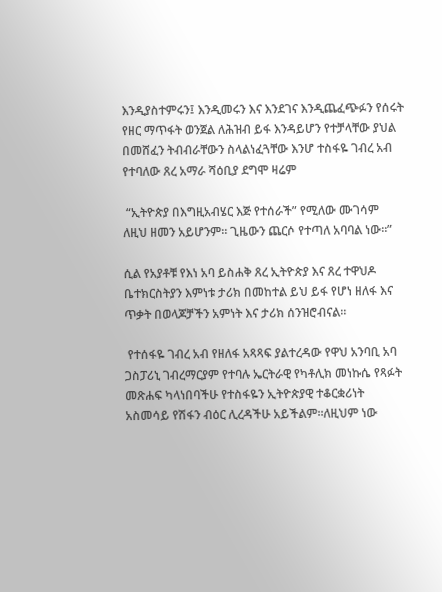እንዲያስተምሩን፤ እንዲመሩን እና እንደገና እንዲጨፈጭፉን የሰሩት የዘር ማጥፋት ወንጀል ለሕዝብ ይፋ እንዳይሆን የተቻላቸው ያህል በመሸፈን ትብብራቸውን ስላልነፈጓቸው እንሆ ተስፋዬ ገብረ አብ የተባለው ጸረ አማራ ሻዕቢያ ደግሞ ዛሬም

 “ኢትዮጵያ በእግዚአብሄር እጅ የተሰራች” የሚለው ሙገሳም ለዚህ ዘመን አይሆንም። ጊዜውን ጨርሶ የተጣለ አባባል ነው።”

ሲል የአያቶቹ የእነ አባ ይስሐቅ ጸረ ኢትዮጵያ እና ጸረ ተዋህዶ ቤተክርስትያን እምነቱ ታሪክ በመከተል ይህ ይፋ የሆነ ዘለፋ እና ጥቃት በወላጆቻችን አምነት እና ታሪክ ሰንዝሮብናል።

 የተሰፋዬ ገብረ አብ የዘለፋ አጻጻፍ ያልተረዳው የዋህ አንባቢ አባ ጋስፓሪኒ ገብረማርያም የተባሉ ኤርትራዊ የካቶሊክ መነኩሴ የጻፉት መጽሐፍ ካላነበባችሁ የተስፋዬን ኢትዮጵያዊ ተቆርቋሪነት አስመሳይ የሽፋን ብዕር ሊረዳችሁ አይችልም።ለዚህም ነው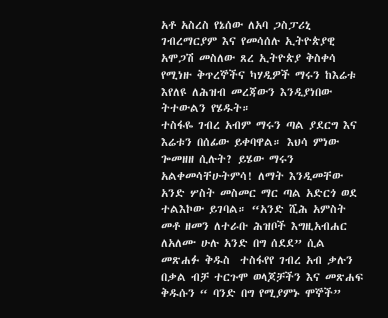አቶ አስረስ የኔሰው ለአባ ጋስፓሪኒ ገብረማርያም እና የመሳሰሉ ኢትዮጵያዊ አሞጋሽ መስለው ጸረ ኢትዮጵያ ቅስቀሳ የሚነዙ ቅጥረኞችና ካሃዲዎች ማሩን ከእሬቱ እየለዩ ለሕዝብ መረጃውን እንዲያነበው ትተውልን የሄዱት።
ተስፋዬ ገብረ አብም ማሩን ጣል ያደርግ እና እሬቱን በሰፊው ይቀባዋል። እህሳ ምነው ጐመዘዘ ሲሉት? ይሄው ማሩን አልቀመሳቸሁትምሳ! ለማት እንዲመቸው አንድ ሦስት መስመር ማር ጣል አድርጎ ወደ ተልእኮው ይገባል። “አንድ ሺሕ አምስት መቶ ዘመን ለተራቡ ሕዝቦች እግዚአብሐር ለአለሙ ሁሉ አንድ በግ ሰደደ” ሲል መጽሐፉ ቅዱስ  ተስፋየየ ገብረ አብ ቃሉን በቃል ብቻ ተርጉሞ ወላጆቻችን እና መጽሐፍ ቅዱሱን “ ባንድ በግ የሚያምኑ ሞኞች”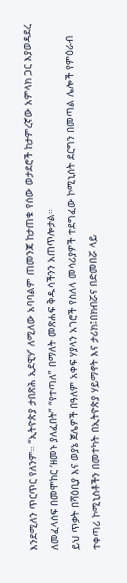እንደሚለን ጥርጥር የለንም። “ኢትዮጵያ ታበጽሕ ኢደዊሃ’ ለሚለው አባባልም ጠመንጃ ከታጠቁ የሰው ወታደሮች ከታምረኛው አምላክ ጋር እያወዳደረ ለመፈላሰፍ በመሞከር ‘ዘመኑ ያለፈበት” “የተጣለ” በማለት መጽሐፍ ቅዱሳችንን አጠጥሎታል።
ይህ ጥቃት በሻዕቢያ እና ወያኔ ጀሌዎች በዓለም አቀፍ ሃያላን አገሮች የስለላ መሳሪያዎች ተደግፈው ኮሚኒሰት ደርግን በመጣል ሌሎች የምዕራብ ተቀጣሪ ኮሚኒስቶችን በመተካት በኢትዮጵያ ሃይማኖት እና ታሪክ፤በክብሯና በድመበሯ ላይ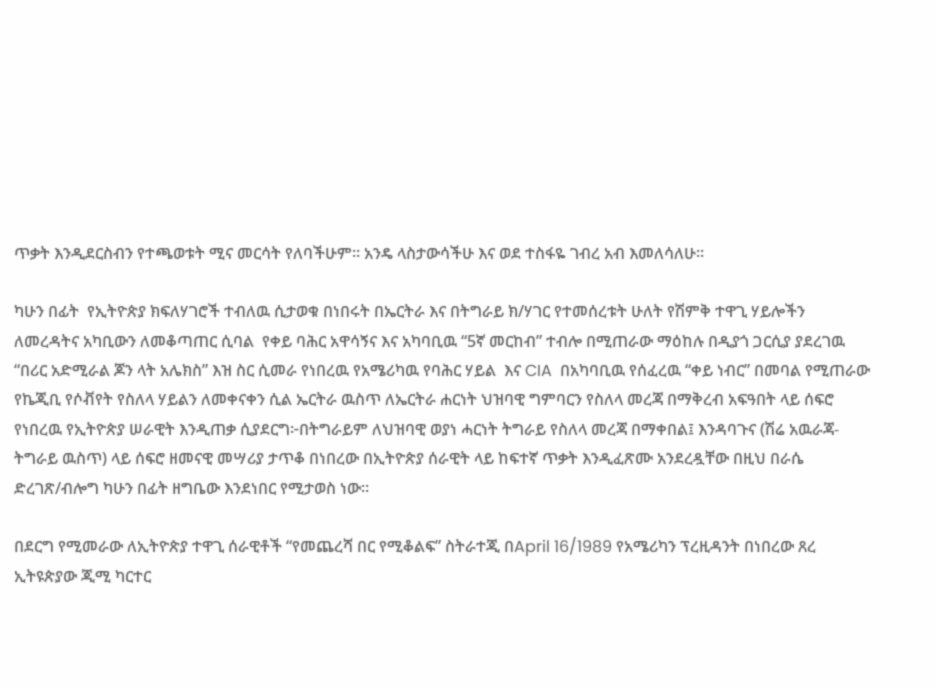ጥቃት እንዲደርስብን የተጫወቱት ሚና መርሳት የለባችሁም። አንዴ ላስታውሳችሁ እና ወደ ተስፋዬ ገብረ አብ እመለሳለሁ።

ካሁን በፊት  የኢትዮጵያ ክፍለሃገሮች ተብለዉ ሲታወቁ በነበሩት በኤርትራ እና በትግራይ ክ/ሃገር የተመሰረቱት ሁለት የሽምቅ ተዋጊ ሃይሎችን ለመረዳትና አካቢውን ለመቆጣጠር ሲባል  የቀይ ባሕር አዋሳኝና እና አካባቢዉ “5ኛ መርከብ” ተብሎ በሚጠራው ማዕከሉ በዲያጎ ጋርሲያ ያደረገዉ “በሪር አድሚራል ጆን ላት አሌክስ” እዝ ስር ሲመራ የነበረዉ የአሜሪካዉ የባሕር ሃይል  እና CIA  በአካባቢዉ የሰፈረዉ “ቀይ ነብር” በመባል የሚጠራው የኬጂቢ የሶቭየት የስለላ ሃይልን ለመቀናቀን ሲል ኤርትራ ዉስጥ ለኤርትራ ሐርነት ህዝባዊ ግምባርን የስለላ መረጃ በማቅረብ አፍዓበት ላይ ሰፍሮ የነበረዉ የኢትዮጵያ ሠራዊት እንዲጠቃ ሲያደርግ፦በትግራይም ለህዝባዊ ወያነ ሓርነት ትግራይ የስለላ መረጃ በማቀበል፤ እንዳባጉና (ሽሬ አዉራጃ-ትግራይ ዉስጥ) ላይ ሰፍሮ ዘመናዊ መሣሪያ ታጥቆ በነበረው በኢትዮጵያ ሰራዊት ላይ ከፍተኛ ጥቃት እንዲፈጽሙ አንደረዷቸው በዚህ በራሴ ድረገጽ/ብሎግ ካሁን በፊት ዘግቤው እንደነበር የሚታወስ ነው።

በደርግ የሚመራው ለኢትዮጵያ ተዋጊ ሰራዊቶች “የመጨረሻ በር የሚቆልፍ” ስትራተጂ በApril 16/1989 የአሜሪካን ፕረዚዳንት በነበረው ጸረ ኢትዩጵያው ጂሚ ካርተር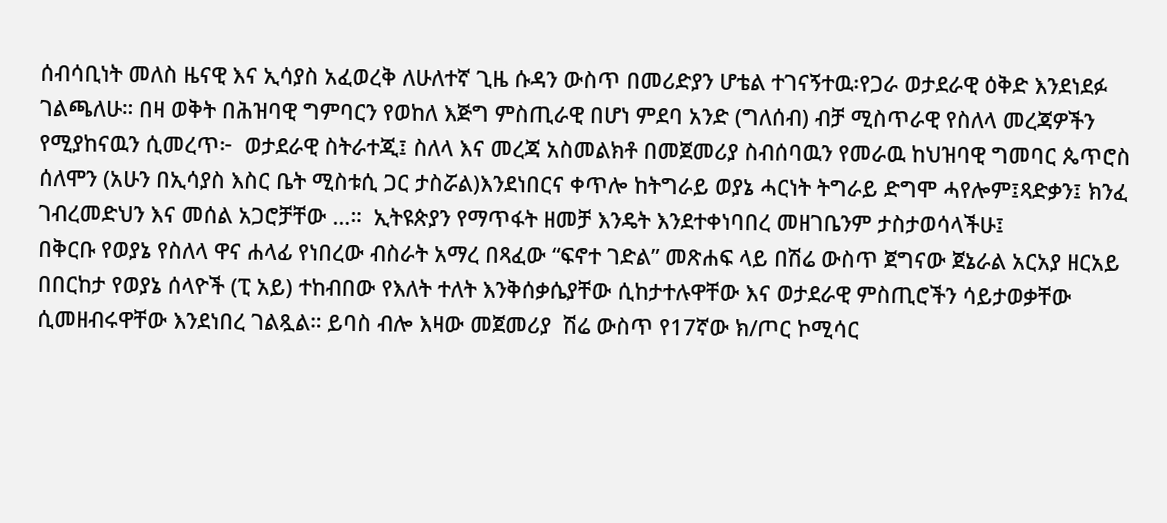ሰብሳቢነት መለስ ዜናዊ እና ኢሳያስ አፈወረቅ ለሁለተኛ ጊዜ ሱዳን ውስጥ በመሪድያን ሆቴል ተገናኝተዉ፡የጋራ ወታደራዊ ዕቅድ እንደነደፉ ገልጫለሁ። በዛ ወቅት በሕዝባዊ ግምባርን የወከለ እጅግ ምስጢራዊ በሆነ ምደባ አንድ (ግለሰብ) ብቻ ሚስጥራዊ የስለላ መረጃዎችን የሚያከናዉን ሲመረጥ፦  ወታደራዊ ስትራተጂ፤ ስለላ እና መረጃ አስመልክቶ በመጀመሪያ ስብሰባዉን የመራዉ ከህዝባዊ ግመባር ጴጥሮስ ሰለሞን (አሁን በኢሳያስ እስር ቤት ሚስቱሲ ጋር ታስሯል)እንደነበርና ቀጥሎ ከትግራይ ወያኔ ሓርነት ትግራይ ድግሞ ሓየሎም፤ጻድቃን፤ ክንፈ ገብረመድህን እና መሰል አጋሮቻቸው …።  ኢትዩጵያን የማጥፋት ዘመቻ እንዴት እንደተቀነባበረ መዘገቤንም ታስታወሳላችሁ፤
በቅርቡ የወያኔ የስለላ ዋና ሐላፊ የነበረው ብስራት አማረ በጻፈው “ፍኖተ ገድል” መጽሐፍ ላይ በሽሬ ውስጥ ጀግናው ጀኔራል አርአያ ዘርአይ በበርከታ የወያኔ ሰላዮች (ፒ አይ) ተከብበው የእለት ተለት እንቅሰቃሴያቸው ሲከታተሉዋቸው እና ወታደራዊ ምስጢሮችን ሳይታወቃቸው ሲመዘብሩዋቸው እንደነበረ ገልጿል። ይባስ ብሎ እዛው መጀመሪያ  ሽሬ ውስጥ የ17ኛው ክ/ጦር ኮሚሳር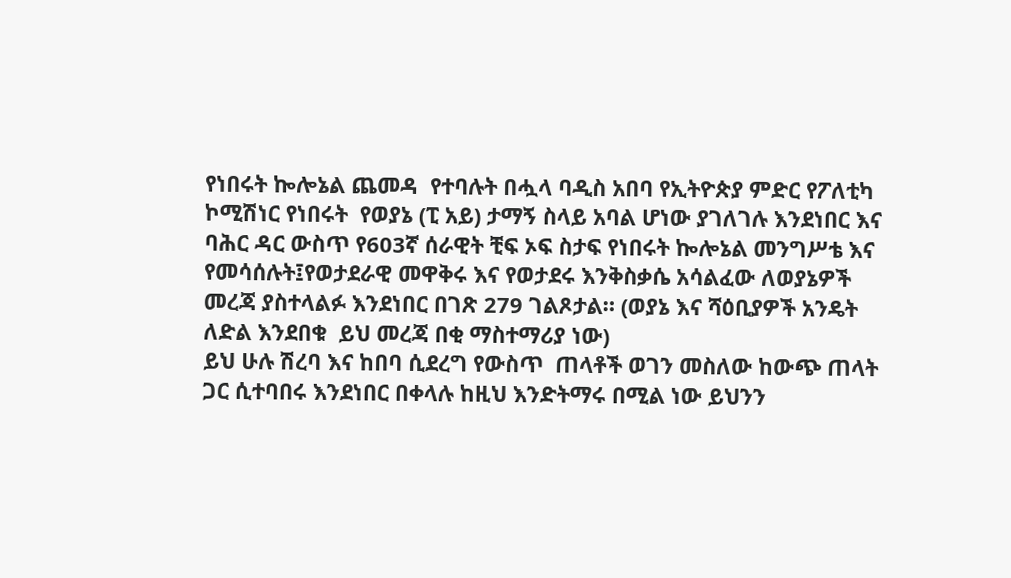የነበሩት ኰሎኔል ጨመዳ  የተባሉት በሗላ ባዲስ አበባ የኢትዮጵያ ምድር የፖለቲካ ኮሚሽነር የነበሩት  የወያኔ (ፒ አይ) ታማኝ ስላይ አባል ሆነው ያገለገሉ እንደነበር እና ባሕር ዳር ውስጥ የ603ኛ ሰራዊት ቺፍ ኦፍ ስታፍ የነበሩት ኰሎኔል መንግሥቴ እና የመሳሰሉት፤የወታደራዊ መዋቅሩ እና የወታደሩ እንቅስቃሴ አሳልፈው ለወያኔዎች መረጃ ያስተላልፉ እንደነበር በገጽ 279 ገልጾታል። (ወያኔ እና ሻዕቢያዎች አንዴት ለድል እንደበቁ  ይህ መረጃ በቂ ማስተማሪያ ነው)
ይህ ሁሉ ሽረባ እና ከበባ ሲደረግ የውስጥ  ጠላቶች ወገን መስለው ከውጭ ጠላት ጋር ሲተባበሩ እንደነበር በቀላሉ ከዚህ እንድትማሩ በሚል ነው ይህንን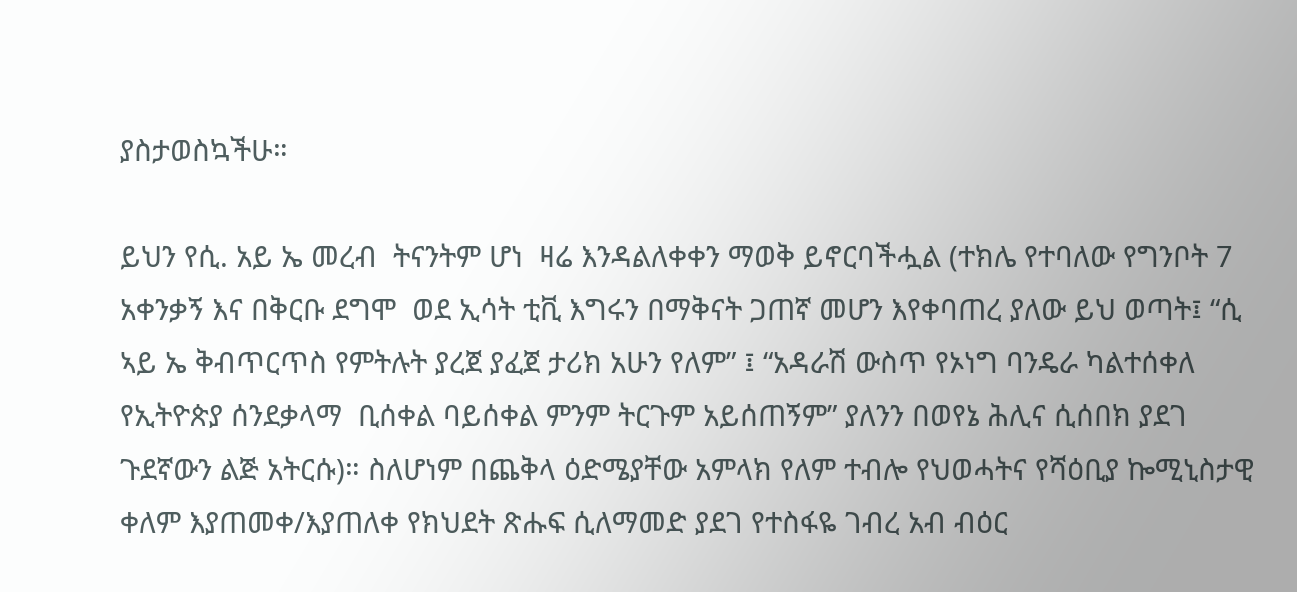ያስታወስኳችሁ።

ይህን የሲ. አይ ኤ መረብ  ትናንትም ሆነ  ዛሬ እንዳልለቀቀን ማወቅ ይኖርባችሗል (ተክሌ የተባለው የግንቦት 7 አቀንቃኝ እና በቅርቡ ደግሞ  ወደ ኢሳት ቲቪ እግሩን በማቅናት ጋጠኛ መሆን እየቀባጠረ ያለው ይህ ወጣት፤ “ሲ ኣይ ኤ ቅብጥርጥስ የምትሉት ያረጀ ያፈጀ ታሪክ አሁን የለም” ፤ “አዳራሽ ውስጥ የኦነግ ባንዴራ ካልተሰቀለ  የኢትዮጵያ ሰንደቃላማ  ቢሰቀል ባይሰቀል ምንም ትርጉም አይሰጠኝም” ያለንን በወየኔ ሕሊና ሲሰበክ ያደገ ጉደኛውን ልጅ አትርሱ)። ስለሆነም በጨቅላ ዕድሜያቸው አምላክ የለም ተብሎ የህወሓትና የሻዕቢያ ኰሚኒስታዊ ቀለም እያጠመቀ/እያጠለቀ የክህደት ጽሑፍ ሲለማመድ ያደገ የተስፋዬ ገብረ አብ ብዕር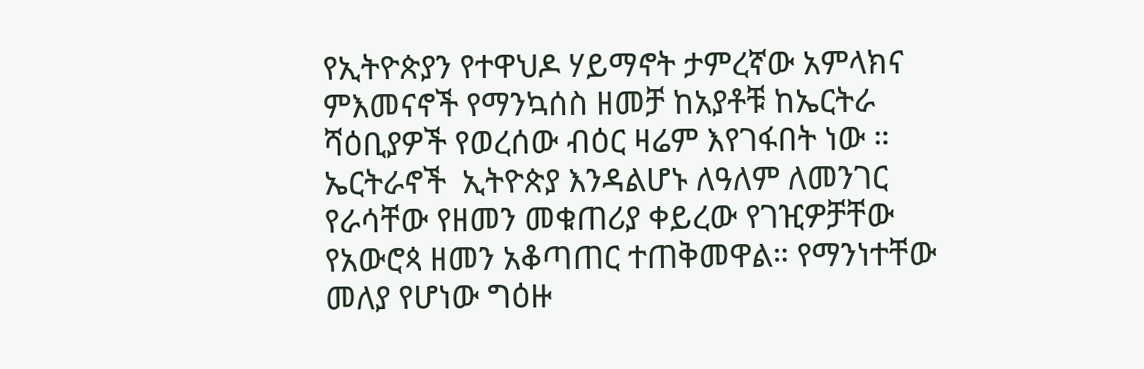የኢትዮጵያን የተዋህዶ ሃይማኖት ታምረኛው አምላክና ምእመናኖች የማንኳሰስ ዘመቻ ከአያቶቹ ከኤርትራ ሻዕቢያዎች የወረሰው ብዕር ዛሬም እየገፋበት ነው ።
ኤርትራኖች  ኢትዮጵያ እንዳልሆኑ ለዓለም ለመንገር የራሳቸው የዘመን መቁጠሪያ ቀይረው የገዢዎቻቸው የአውሮጳ ዘመን አቆጣጠር ተጠቅመዋል። የማንነተቸው መለያ የሆነው ግዕዙ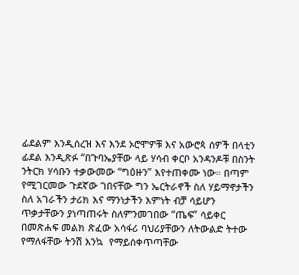ፊደልም እንዲሰረዝ እና እንደ ኦሮሞዎቹ እና አውሮጳ ሰዎች በላቲን ፊደል እንዲጽፉ “በጉባኤያቸው ላይ ሃሳብ ቀርቦ አንዳንዶቹ በስንት ንትርክ ሃሳቡን ተቃውመው “ግዕዙን” እየተጠቀሙ ነው። በጣም የሚገርመው ጉደኛው ገበናቸው ግን ኤርትራኖች ስለ ሃይማኖታችን ስለ አገራችን ታሪክ እና ማንነታችን እምነት ብቻ ሳይሆን ጥቃታቸውን ያነጣጠሩት ስለምንመገበው “ጤፍ” ሳይቀር በመጽሐፍ መልክ ጽፈው አሳፋሪ ባህሪያቸውን ለትውልድ ትተው የማለፋቸው ትንሽ እንኳ  የማይሰቀጥጣቸው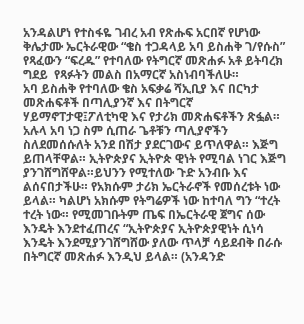አንዳልሆነ የተስፋዬ ገብረ አብ የጽሑፍ አርበኛ የሆነው ቅሌታሙ ኤርትራዊው “ቄስ ተጋዳላይ አባ ይስሐቅ ገ/የሱስ” የጻፈውን “ፍረዱ” የተባለው የትግርኛ መጽሐፉ አቶ ይትባረክ ግደይ  የጻፉትን መልስ በአማርኛ አስነብባችለሁ።
አባ ይስሐቅ የተባለው ቄስ አፍቃሬ ሻኢቢያ እና በርካታ መጽሐፍቶች በጣሊያንኛ እና በትግርኛ ሃይማኖፐታዊ፤ፖለቲካዊ እና የታሪክ መጽሐፍቶችን ጽፏል። አሉላ አባ ነጋ ስም ሲጠራ ጌቶቹን ጣሊያኖችን ስለደመሰሱለት አንደ በሽታ ያደርገውና ይጥለዋል። እጅግ ይጠላቸዋል። ኢትዮጵያና ኢትዮጵ ዊነት የሚባል ነገር እጅግ ያንገሸግሸዋል።ይህንን የሚተለው ጉድ አንብቡ እና ልሰናበታችሁ። የአክሱም ታሪክ ኤርትራኖች የመሰረቱት ነው ይላል። ካልሆነ አክሱም የትግሬዎች ነው ከተባለ ግን “ተረት ተረት ነው። የሚመገቡትም ጤፍ በኤርትራዊ ጀግና ሰው እንዴት እንደተፈጠረና “ኢትዮጵያና ኢትዮጵያዊነት ሲነሳ እንዴት እንደሚያንገሸግሸው ያለው ጥላቻ ሳይደብቅ በራሱ በትግርኛ መጽሐፉ እንዲህ ይላል። (አንዳንድ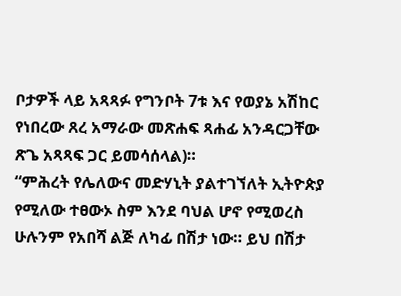ቦታዎች ላይ አጻጻፉ የግንቦት 7ቱ እና የወያኔ አሽከር የነበረው ጸረ አማራው መጽሐፍ ጻሐፊ አንዳርጋቸው ጽጌ አጻጻፍ ጋር ይመሳሰላል)።
“ምሕረት የሌለውና መድሃኒት ያልተገኘለት ኢትዮጵያ የሚለው ተፀውኦ ስም እንደ ባህል ሆኖ የሚወረስ ሁሉንም የአበሻ ልጅ ለካፊ በሽታ ነው። ይህ በሽታ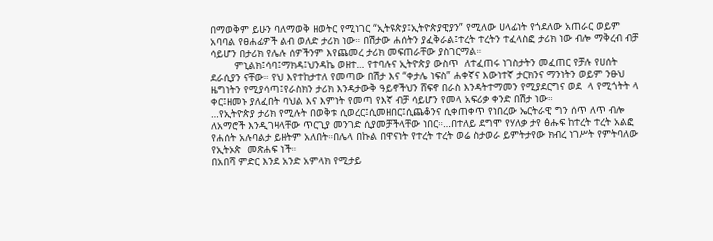በማወቅም ይሁን ባለማወቅ ዘወትር የሚነገር “ኢትዩጵያ፤ኢትዮጵያዊያን” የሚለው ሀላፊነት የጎደለው አጠራር ወይም አባባል የፀሐፊዎች ልብ ወለድ ታሪክ ነው። በሽታው ሐሰትን ያፈቅራል፤ተረት ተረትን ተፈላስፎ ታሪክ ነው ብሎ ማቅረብ ብቻ ሳይሆን በታሪክ የሌሉ ሰዎችንም እየጨመረ ታሪክ መፍጠራቸው ያስገርማል።
        ምኒልክ፤ሳባ፤ማክዳ፤ህንዳኬ ወዘተ… የተባሉና ኢትዮጵያ ውስጥ  ለተፈጠሩ ነገስታትን መፈጠር የቻሉ የሀሰት ደራሲያን ናቸው። የህ እየተከታተለ የመጣው በሽታ እና “ቀታሌ ነፍስ” ሐቀኛና እውነተኛ ታርክንና ማንነትን ወይም ንፁህ ዜግነትን የሚያሳጣ፤የራስክን ታሪክ እንዳታውቅ ዓይኖችህን ሸፍኖ በራስ እንዳትተማመን የሚያደርግና ወደ  ላ የሚጎትት ላ ቀር፤ዘመኑ ያለፈበት ባህል እና እምነት የመጣ የእኛ ብቻ ሳይሆን የመላ አፍሪቃ ቀንድ በሽታ ነው።
…የኢትዮጵያ ታሪክ የሚሉት በወቅቱ ሲወረር፤ሲመዘበር፤ሲጨቆንና ሲቀጠቀጥ የነበረው ኤርትራዊ ግን ሰጥ ለጥ ብሎ ለአማሮች እንዲገዛላቸው ጥርጊያ መንገድ ሲያመቻችላቸው ነበር።…በተለይ ደግሞ የሃለቃ ታየ ፅሑፍ ከተረት ተረት አልፎ የሐሰት አሉባልታ ይዘትም አለበት።በሌላ በኩል በዋናነት የተረት ተረት ወሬ ስታወራ ይምትታየው ክብረ ነገሥት የምትባለው የኢትኦጵ  መጽሐፍ ነች።
በአበሻ ምድር እንደ አንድ አምላክ የሚታይ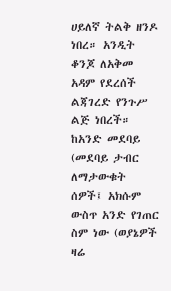ሀይለኛ ትልቅ ዘንዶ ነበረ። አንዲት ቆንጆ ለአቅመ አዳም የደረሰች ልጃገረድ የንጉሥ ልጅ ነበረች። ከአንድ መደባይ (መደባይ ታብር ለማታውቁት ሰዎች፤ አክሱም ውስጥ አንድ የገጠር ስም ነው (ወያኔዎች ዛሬ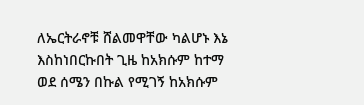ለኤርትራኖቹ ሸልመዋቸው ካልሆኑ እኔ እስከነበርኩበት ጊዜ ከአክሱም ከተማ ወደ ሰሜን በኩል የሚገኝ ከአክሱም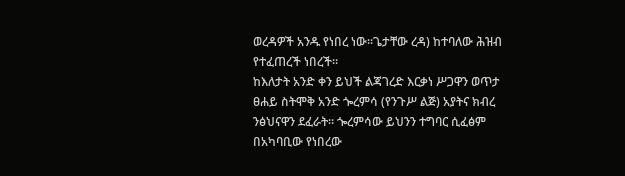ወረዳዎች አንዱ የነበረ ነው።ጌታቸው ረዳ) ከተባለው ሕዝብ የተፈጠረች ነበረች።
ከእለታት አንድ ቀን ይህች ልጃገረድ እርቃነ ሥጋዋን ወጥታ ፀሐይ ስትሞቅ አንድ ጐረምሳ (የንጉሥ ልጅ) አያትና ክብረ ንፅህናዋን ደፈራት። ጐረምሳው ይህንን ተግባር ሲፈፅም በአካባቢው የነበረው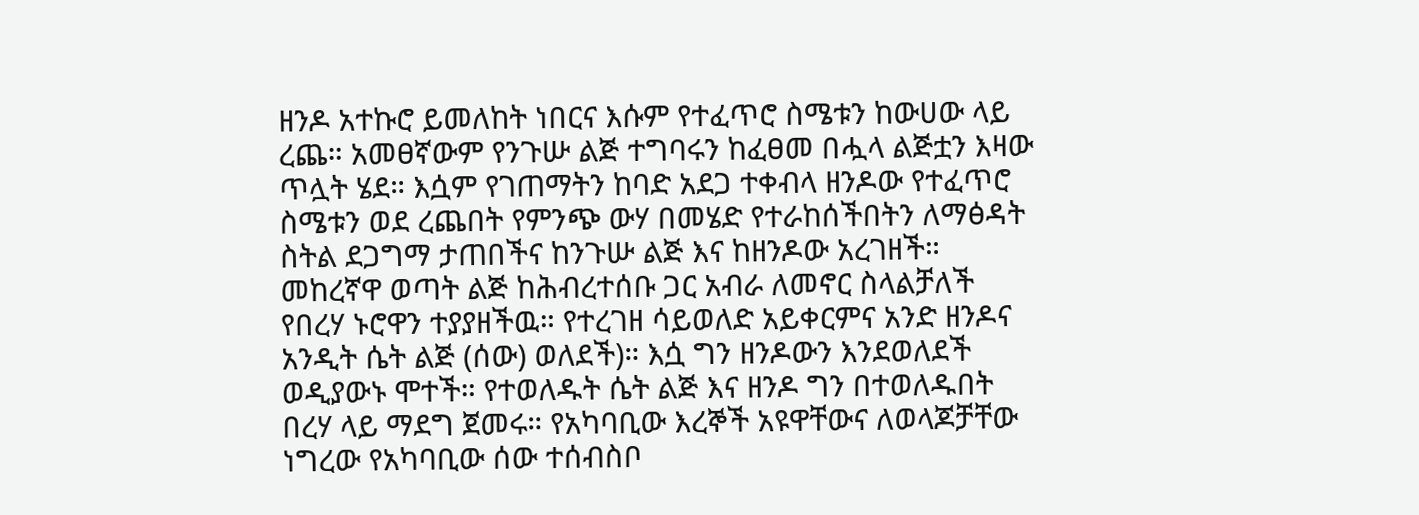ዘንዶ አተኩሮ ይመለከት ነበርና እሱም የተፈጥሮ ስሜቱን ከውሀው ላይ ረጨ። አመፀኛውም የንጉሡ ልጅ ተግባሩን ከፈፀመ በሗላ ልጅቷን እዛው ጥሏት ሄደ። እሷም የገጠማትን ከባድ አደጋ ተቀብላ ዘንዶው የተፈጥሮ ስሜቱን ወደ ረጨበት የምንጭ ውሃ በመሄድ የተራከሰችበትን ለማፅዳት ስትል ደጋግማ ታጠበችና ከንጉሡ ልጅ እና ከዘንዶው አረገዘች።
መከረኛዋ ወጣት ልጅ ከሕብረተሰቡ ጋር አብራ ለመኖር ስላልቻለች የበረሃ ኑሮዋን ተያያዘችዉ። የተረገዘ ሳይወለድ አይቀርምና አንድ ዘንዶና አንዲት ሴት ልጅ (ሰው) ወለደች)። እሷ ግን ዘንዶውን እንደወለደች ወዲያውኑ ሞተች። የተወለዱት ሴት ልጅ እና ዘንዶ ግን በተወለዱበት በረሃ ላይ ማደግ ጀመሩ። የአካባቢው እረኞች አዩዋቸውና ለወላጆቻቸው ነግረው የአካባቢው ሰው ተሰብስቦ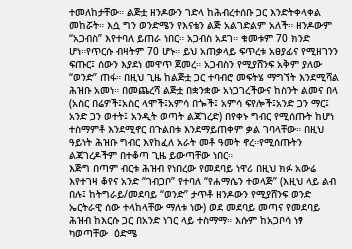ተመለከታቸው። ልጅቷ ዘንዶውን ገድላ ከሕብረተሰቡ ጋር እንድትቀላቀል መከሯት። እሷ ግን ወንድሜን የእናቴን ልጅ አልገድልም አለች። ዘንዶውም “አጋብስ” እየተባለ ይጠራ ነበር። አጋብስ አደገ። ቁመቱም 70 ክንድ ሆነ።የጥርሱ ብዛትም 70 ሆኑ። ይህ አጠቃላይ ፍጥረቱ አፀያፊና የሚዘገንን ፍጡር፤ ሰውን እያደነ መዋጥ ጀመረ። አጋብስን የሚያሸንፍ አቅም ያለው “ወንድ” ጠፋ። በዚህ ጊዜ ከልጅቷ ጋር ተባብሮ መፍትሄ ማግኘት እንደሚሻል ሕዝቡ አመነ። በመጨረሻ ልጅቷ በቋንቋው አነጋገረችውና ከስንት ልመና በላ (አስር በሬዎች፤አስር ላሞች፤አምሳ በጐች፤ አምሳ ፍየሎች፤አንድ ጋን ማር፤ አንድ ጋን ወተት፤ አንዲት ወጣት ልጃገረድ) በየቀኑ ግብር የሚሰጡት ከሆነ ተስማምቶ እንደሚኖር በጉልበቱ እንደማይጠቀም ቃል ገባላቸው። በዚህ ዓይነት ሕዝቡ ግብር እየከፈለ አራት መቶ ዓመት ኖረ።የሚሰጡትን ልጃገረዶችም በተቆጣ ጊዜ ይውጣቸው ነበር።
እጅግ በጣም ብርቱ ሕዝብ የነበረው የመደባይ ነዋሪ በዚህ ክፉ አውሬ እየተገዛ ቆየና አንድ “ገብጋቦ” የተባለ “የሐማሴን ተወላጅ” (እዚህ ላይ ልብ በሉ፤ ከትግራይ/መደባይ “ወንድ” ታጥቶ ዘንዶውን የሚያሸንፍ ወንድ ኤርትራዊ ሰው ተላከላቸው ማለቱ ነው) ወደ መደባይ መጣና የመደባይ ሕዝብ ከእርሱ ጋር በአንድ ነገር ላይ ተስማማ። እሱም ከአጋቦሳ ነፃ ካወጣቸው  ዕድሜ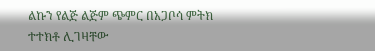ልኩን የልጅ ልጅም ጭምር በአጋቦሳ ምትክ ተተክቶ ሊገዛቸው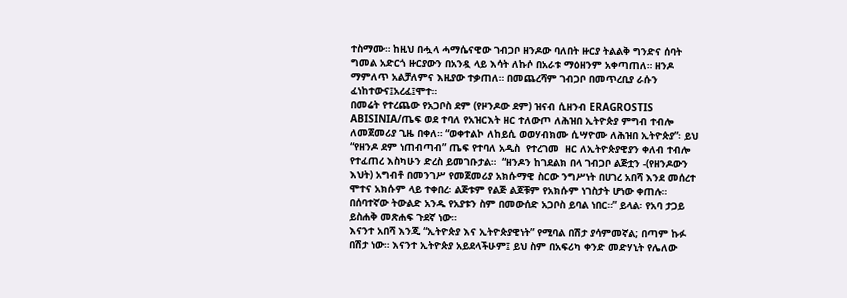ተስማሙ። ከዚህ በሗላ ሓማሴናዊው ገብጋቦ ዘንዶው ባለበት ዙርያ ትልልቅ ግንድና ሰባት ግመል አድርጎ ዙርያውን በአንዷ ላይ እሳት ለኩሶ በአራቱ ማዕዘንም አቀጣጠለ። ዘንዶ ማምለጥ አልቻለምና እዚያው ተቃጠለ። በመጨረሻም ገብጋቦ በመጥረቢያ ራሱን ፈነከተውና፤አረፈ፤ሞተ።
በመሬት የተረጨው የአጋቦስ ደም (የዞንዶው ደም) ዝናብ ሲዘንብ ERAGROSTIS ABISINIA/ጤፍ ወደ ተባለ የአዝርእት ዘር ተለውጦ ለሕዝበ ኢትዮጵያ ምግብ ተብሎ ለመጀመሪያ ጊዜ በቀለ። “ወቀተልኮ ለከይሲ ወወሃብክሙ ሲሣዮሙ ለሕዝበ ኢትዮጵያ”፡ ይህ “የዘንዶ ደም ነጠብጣብ” ጤፍ የተባለ አዲስ  የተረገመ  ዘር ለኢትዮጵያዊያን ቀለብ ተብሎ የተፈጠረ እስካሁን ድረስ ይመገቡታል።  “ዘንዶን ከገደልክ በላ ገብጋቦ ልጅቷን -(የዘንዶውን እህት) አግብቶ በመንገሥ የመጀመሪያ አክሱማዊ ስርው ንግሥነት በሀገረ አበሻ እንደ መሰረተ ሞተና አክሱም ላይ ተቀበረ፡ ልጅቱም የልጅ ልጆቹም የአክሱም ነገስታት ሆነው ቀጠሉ። በሰባተኛው ትውልድ አንዱ የአያቱን ስም በመውሰድ አጋቦስ ይባል ነበር።” ይላል፡ የአባ ታጋይ ይስሐቅ መጽሐፍ ጉደኛ ነው።
እናንተ አበሻ እንጂ “ኢትዮጵያ እና ኢትዮጵያዊነት” የሚባል በሽታ ያሳምመኛል; በጣም ኩፉ በሽታ ነው። እናንተ ኢትዮጵያ አይደላችሁም፤ ይህ ስም በአፍሪካ ቀንድ መድሃኒት የሌለው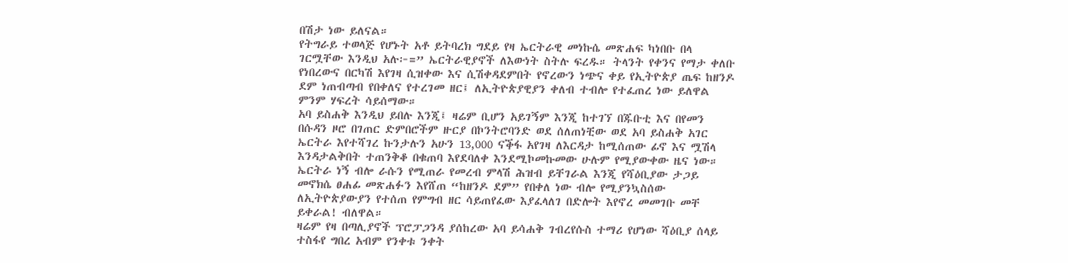በሽታ ነው ይለናል።
የትግራይ ተወላጅ የሆኑት አቶ ይትባረክ ግደይ የዛ ኤርትራዊ መነኩሴ መጽሐፍ ካነበቡ በላ ገርሟቸው እንዲህ አሉ፦=” ኤርትራዊያኖች ለእውነት ስትሉ ፍረዱ። ትላንት የቀንና የማታ ቀለቡ የነበረውና በርካሽ እየገዛ ሲዝቀው እና ሲሽቀዳደምበት የኖረውን ነጭና ቀይ የኢትዮጵያ ጤፍ ከዘንዶ ደም ነጠብጣብ የበቀለና የተረገመ ዘር፤ ለኢትዮጵያዊያን ቀለብ ተብሎ የተፈጠረ ነው ይለዋል ምንም ሃፍረት ሳይሰማው።
አባ ይስሐቅ እንዲህ ይበሉ እንጂ፤ ዛሬም ቢሆን አይገኝም እንጂ ከተገኘ በጁቡቲ እና በየመን በሱዳን ዞሮ በገጠር ድምበሮችም ዙርያ በኮንትሮባንድ ወደ ሰለጠነቺው ወደ አባ ይስሐቅ አገር ኤርትራ እየተሻገረ ኩንታሉን አሁን 13,000 ናቕፋ አየገዛ ለእርዳታ ከሚሰጠው ፊኖ እና ሟሽላ እንዳታልቅበት ተጠንቅቆ በቁጠባ እየደባለቀ እንደሚኮመኩመው ሁሉም የሚያውቀው ዜና ነው። ኤርትራ ነኝ ብሎ ራሱን የሚጠራ የመረብ ምላሽ ሕዝብ ይቸገራል እንጂ የሻዕቢያው ታጋይ መኖክሴ ፀሐፊ መጽሐፉን እየሸጠ “ከዘንዶ ደም” የበቀለ ነው ብሎ የሚያንኳስሰው ለኢትዮጵያውያን የተሰጠ የምግብ ዘር ሳይጠየፈው እያፈላለገ በድሎት እየኖረ መመገቡ መቸ ይቀራል! ብለዋል።
ዛሬም የዛ በጣሊያኖች ፕሮፓጋንዳ ያሰከረው አባ ይሳሐቅ ገብረየሱስ ተማሪ የሆነው ሻዕቢያ ሰላይ ተስፋየ ግበረ አብም የንቀቱ ንቀት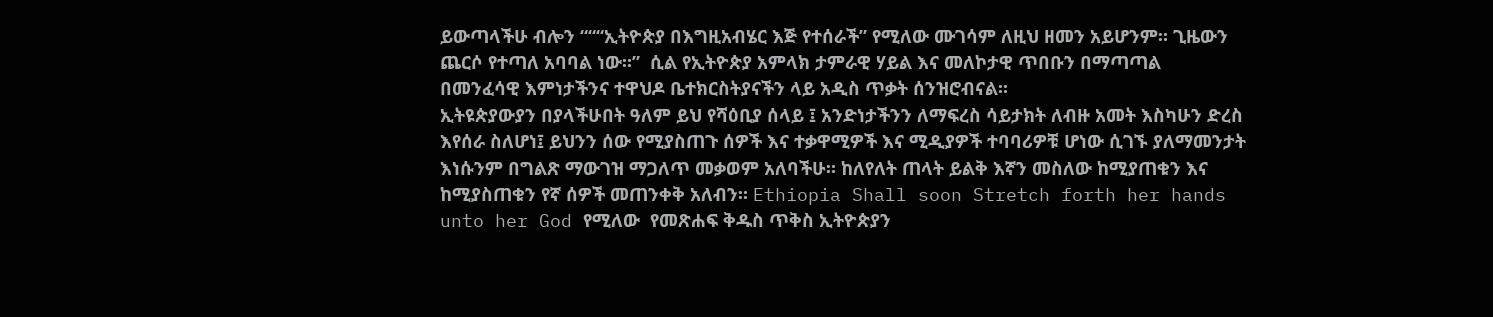ይውጣላችሁ ብሎን “““ኢትዮጵያ በእግዚአብሄር እጅ የተሰራች” የሚለው ሙገሳም ለዚህ ዘመን አይሆንም። ጊዜውን ጨርሶ የተጣለ አባባል ነው።”  ሲል የኢትዮጵያ አምላክ ታምራዊ ሃይል እና መለኮታዊ ጥበቡን በማጣጣል  በመንፈሳዊ እምነታችንና ተዋህዶ ቤተክርስትያናችን ላይ አዲስ ጥቃት ሰንዝሮብናል።
ኢትዩጵያውያን በያላችሁበት ዓለም ይህ የሻዕቢያ ሰላይ ፤ አንድነታችንን ለማፍረስ ሳይታክት ለብዙ አመት እስካሁን ድረስ እየሰራ ስለሆነ፤ ይህንን ሰው የሚያስጠጉ ሰዎች እና ተቃዋሚዎች እና ሚዲያዎች ተባባሪዎቹ ሆነው ሲገኙ ያለማመንታት እነሱንም በግልጽ ማውገዝ ማጋለጥ መቃወም አለባችሁ። ከለየለት ጠላት ይልቅ እኛን መስለው ከሚያጠቁን እና ከሚያስጠቁን የኛ ሰዎች መጠንቀቅ አለብን። Ethiopia Shall soon Stretch forth her hands unto her God የሚለው  የመጽሐፍ ቅዱስ ጥቅስ ኢትዮጵያን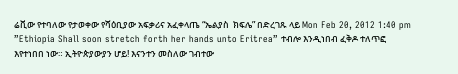ሬቪው የተባለው የታወቀው የሻዕቢያው አፍቃሪና አፈቀላጤ “ኤልያስ  ክፍሌ” በድረገጹ ላይ Mon Feb 20, 2012 1:40 pm ”Ethiopia Shall soon stretch forth her hands unto Eritrea” ተብሎ እንዲነበብ ፈቅዶ ተለጥፎ እየተነበበ ነው። ኢትዮጵያውያን ሆይ! እናንተን መስለው ገብተው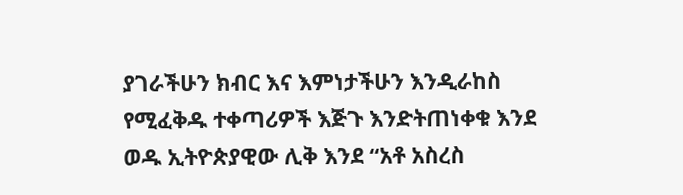ያገራችሁን ክብር እና እምነታችሁን እንዲራከስ የሚፈቅዱ ተቀጣሪዎች እጅጉ እንድትጠነቀቁ እንደ ወዱ ኢትዮጵያዊው ሊቅ እንደ “አቶ አስረስ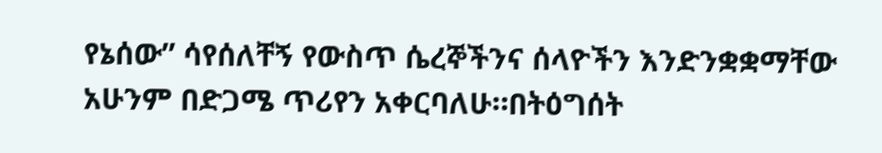የኔሰው” ሳየሰለቸኝ የውስጥ ሴረኞችንና ሰላዮችን እንድንቋቋማቸው አሁንም በድጋሜ ጥሪየን አቀርባለሁ።በትዕግሰት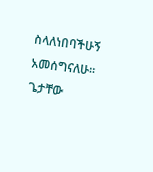ስላለነበባችሁኝ አመሰግናለሁ። ጌታቸው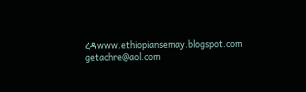ረዳwww.ethiopiansemay.blogspot.com  getachre@aol.com